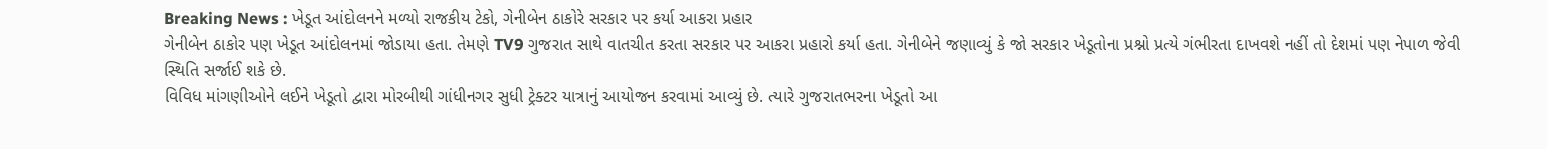Breaking News : ખેડૂત આંદોલનને મળ્યો રાજકીય ટેકો, ગેનીબેન ઠાકોરે સરકાર પર કર્યા આકરા પ્રહાર
ગેનીબેન ઠાકોર પણ ખેડૂત આંદોલનમાં જોડાયા હતા. તેમણે TV9 ગુજરાત સાથે વાતચીત કરતા સરકાર પર આકરા પ્રહારો કર્યા હતા. ગેનીબેને જણાવ્યું કે જો સરકાર ખેડૂતોના પ્રશ્નો પ્રત્યે ગંભીરતા દાખવશે નહીં તો દેશમાં પણ નેપાળ જેવી સ્થિતિ સર્જાઈ શકે છે.
વિવિધ માંગણીઓને લઈને ખેડૂતો દ્વારા મોરબીથી ગાંધીનગર સુધી ટ્રેક્ટર યાત્રાનું આયોજન કરવામાં આવ્યું છે. ત્યારે ગુજરાતભરના ખેડૂતો આ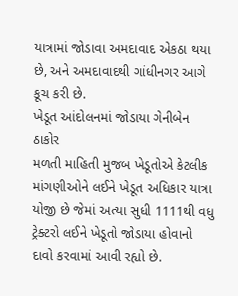યાત્રામાં જોડાવા અમદાવાદ એકઠા થયા છે, અને અમદાવાદથી ગાંધીનગર આગે કૂચ કરી છે.
ખેડૂત આંદોલનમાં જોડાયા ગેનીબેન ઠાકોર
મળતી માહિતી મુજબ ખેડૂતોએ કેટલીક માંગણીઓને લઈને ખેડૂત અધિકાર યાત્રા યોજી છે જેમાં અત્યા સુધી 1111થી વધુ ટ્રેક્ટરો લઈને ખેડૂતો જોડાયા હોવાનો દાવો કરવામાં આવી રહ્યો છે.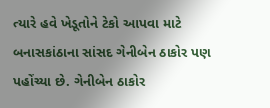ત્યારે હવે ખેડૂતોને ટેકો આપવા માટે બનાસકાંઠાના સાંસદ ગેનીબેન ઠાકોર પણ પહોંચ્યા છે. ગેનીબેન ઠાકોર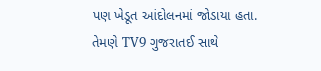પણ ખેડૂત આંદોલનમાં જોડાયા હતા. તેમણે TV9 ગુજરાતઈ સાથે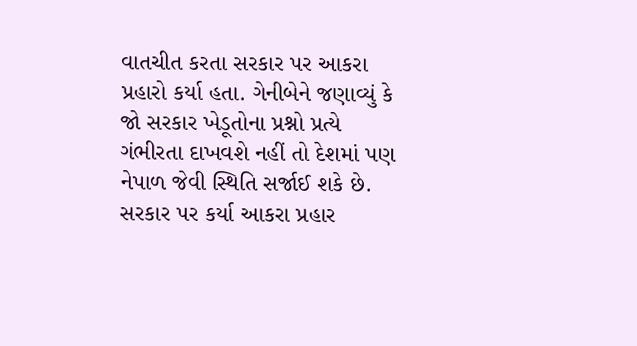વાતચીત કરતા સરકાર પર આકરા પ્રહારો કર્યા હતા. ગેનીબેને જણાવ્યું કે જો સરકાર ખેડૂતોના પ્રશ્નો પ્રત્યે ગંભીરતા દાખવશે નહીં તો દેશમાં પણ નેપાળ જેવી સ્થિતિ સર્જાઈ શકે છે.
સરકાર પર કર્યા આકરા પ્રહાર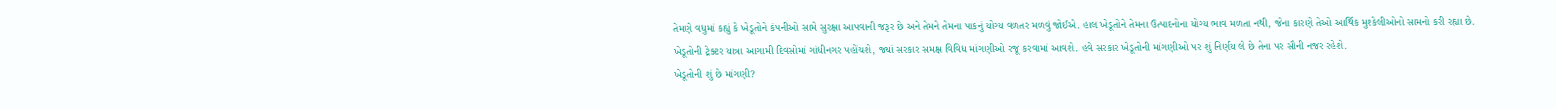તેમણે વધુમાં કહ્યું કે ખેડૂતોને કંપનીઓ સામે સુરક્ષા આપવાની જરૂર છે અને તેમને તેમના પાકનું યોગ્ય વળતર મળવું જોઈએ. હાલ ખેડૂતોને તેમના ઉત્પાદનોના યોગ્ય ભાવ મળતા નથી, જેના કારણે તેઓ આર્થિક મુશ્કેલીઓનો સામનો કરી રહ્યા છે.
ખેડૂતોની ટ્રેક્ટર યાત્રા આગામી દિવસોમાં ગાંધીનગર પહોંચશે, જ્યાં સરકાર સમક્ષ વિવિધ માંગણીઓ રજૂ કરવામાં આવશે. હવે સરકાર ખેડૂતોની માંગણીઓ પર શું નિર્ણય લે છે તેના પર સૌની નજર રહેશે.
ખેડૂતોની શું છે માંગણી?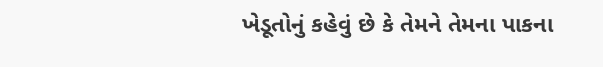ખેડૂતોનું કહેવું છે કે તેમને તેમના પાકના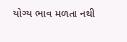યોગ્ય ભાવ મળતા નથી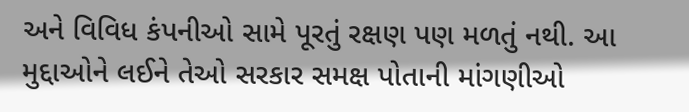અને વિવિધ કંપનીઓ સામે પૂરતું રક્ષણ પણ મળતું નથી. આ મુદ્દાઓને લઈને તેઓ સરકાર સમક્ષ પોતાની માંગણીઓ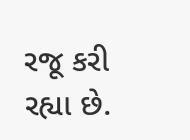રજૂ કરી રહ્યા છે.